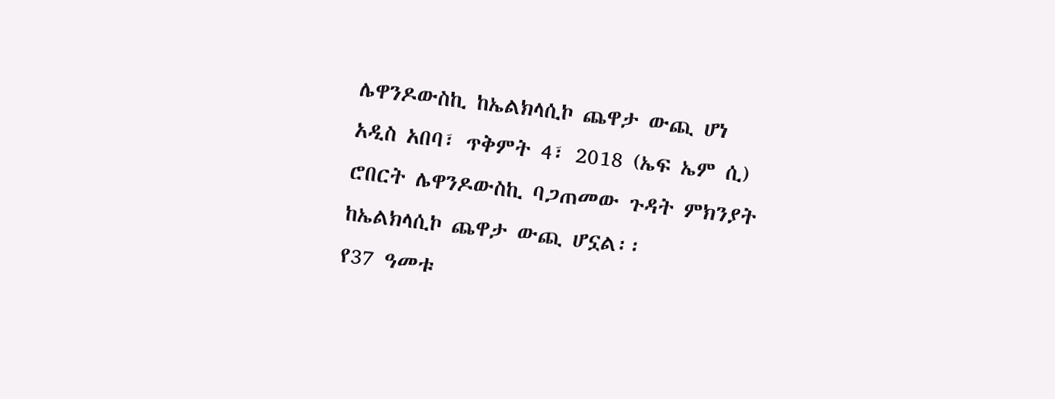ሌዋንዶውስኪ ከኤልክላሲኮ ጨዋታ ውጪ ሆነ
አዲስ አበባ፣ ጥቅምት 4፣ 2018 (ኤፍ ኤም ሲ) ሮበርት ሌዋንዶውስኪ ባጋጠመው ጉዳት ምክንያት ከኤልክላሲኮ ጨዋታ ውጪ ሆኗል፡፡
የ37 ዓመቱ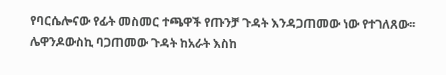የባርሴሎናው የፊት መስመር ተጫዋች የጡንቻ ጉዳት እንዳጋጠመው ነው የተገለጸው፡፡
ሌዋንዶውስኪ ባጋጠመው ጉዳት ከአራት እስከ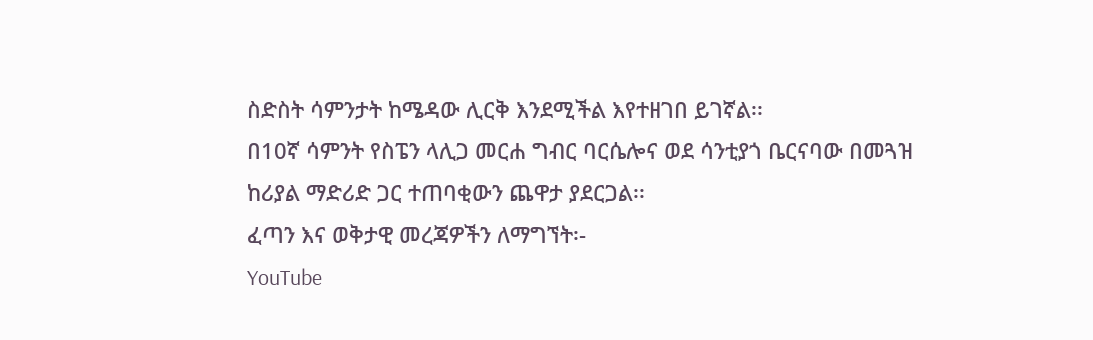ስድስት ሳምንታት ከሜዳው ሊርቅ እንደሚችል እየተዘገበ ይገኛል፡፡
በ10ኛ ሳምንት የስፔን ላሊጋ መርሐ ግብር ባርሴሎና ወደ ሳንቲያጎ ቤርናባው በመጓዝ ከሪያል ማድሪድ ጋር ተጠባቂውን ጨዋታ ያደርጋል፡፡
ፈጣን እና ወቅታዊ መረጃዎችን ለማግኘት፡-
YouTube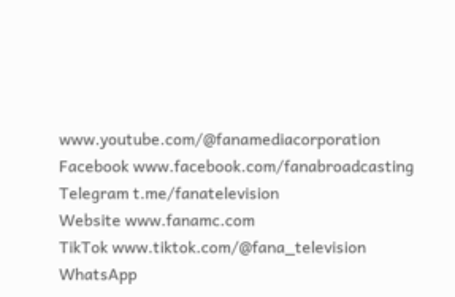www.youtube.com/@fanamediacorporation
Facebook www.facebook.com/fanabroadcasting
Telegram t.me/fanatelevision
Website www.fanamc.com
TikTok www.tiktok.com/@fana_television
WhatsApp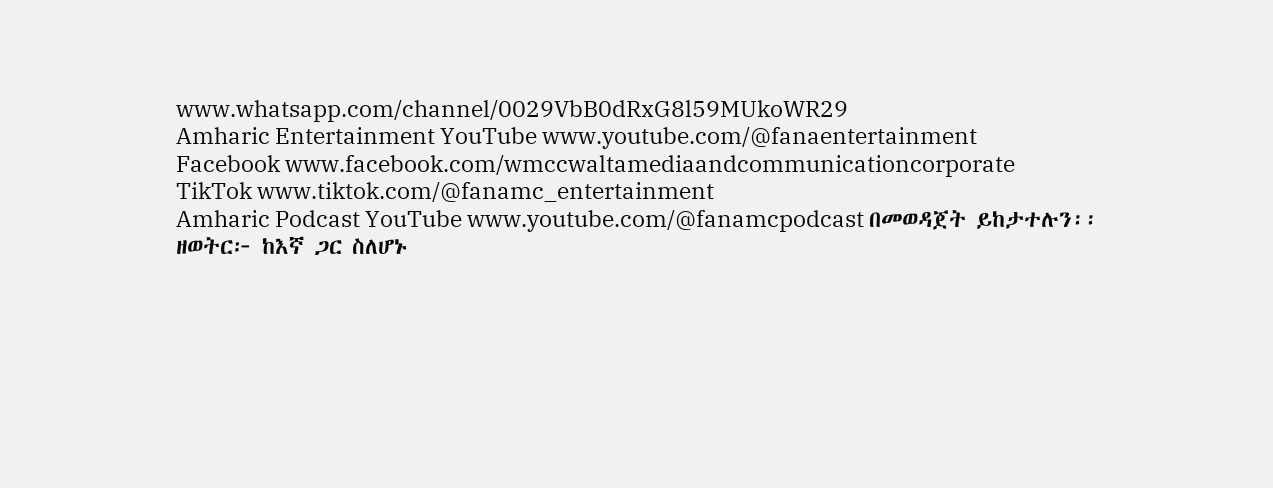www.whatsapp.com/channel/0029VbB0dRxG8l59MUkoWR29
Amharic Entertainment YouTube www.youtube.com/@fanaentertainment
Facebook www.facebook.com/wmccwaltamediaandcommunicationcorporate
TikTok www.tiktok.com/@fanamc_entertainment
Amharic Podcast YouTube www.youtube.com/@fanamcpodcast በመወዳጀት ይከታተሉን፡፡
ዘወትር፦ ከእኛ ጋር ስለሆኑ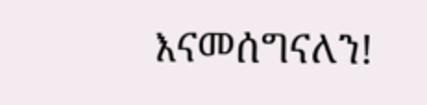እናመሰግናለን!